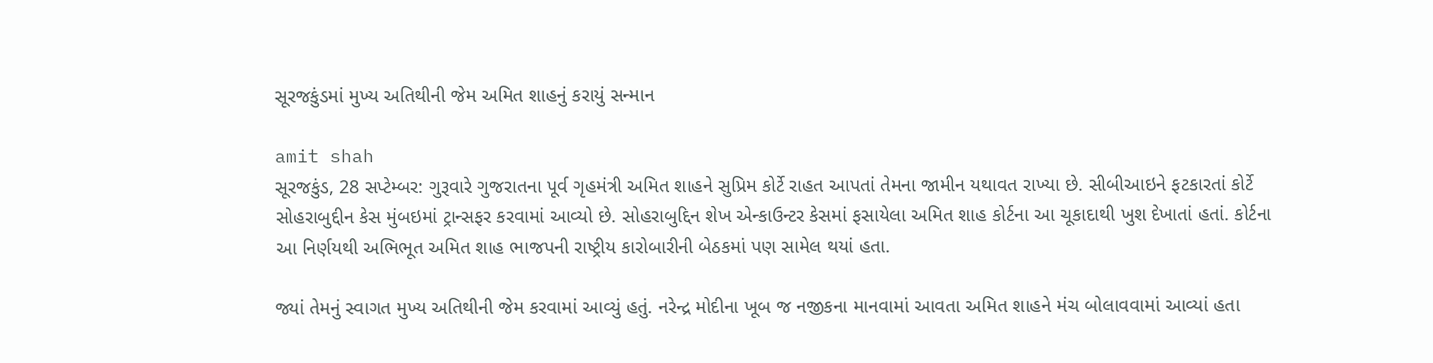સૂરજકુંડમાં મુખ્ય અતિથીની જેમ અમિત શાહનું કરાયું સન્માન

amit shah
સૂરજકુંડ, 28 સપ્ટેમ્બર: ગુરૂવારે ગુજરાતના પૂર્વ ગૃહમંત્રી અમિત શાહને સુપ્રિમ કોર્ટે રાહત આપતાં તેમના જામીન યથાવત રાખ્યા છે. સીબીઆઇને ફટકારતાં કોર્ટે સોહરાબુદ્દીન કેસ મુંબઇમાં ટ્રાન્સફર કરવામાં આવ્યો છે. સોહરાબુદ્દિન શેખ એન્કાઉન્ટર કેસમાં ફસાયેલા અમિત શાહ કોર્ટના આ ચૂકાદાથી ખુશ દેખાતાં હતાં. કોર્ટના આ નિર્ણયથી અભિભૂત અમિત શાહ ભાજપની રાષ્ટ્રીય કારોબારીની બેઠકમાં પણ સામેલ થયાં હતા.

જ્યાં તેમનું સ્વાગત મુખ્ય અતિથીની જેમ કરવામાં આવ્યું હતું. નરેન્દ્ર મોદીના ખૂબ જ નજીકના માનવામાં આવતા અમિત શાહને મંચ બોલાવવામાં આવ્યાં હતા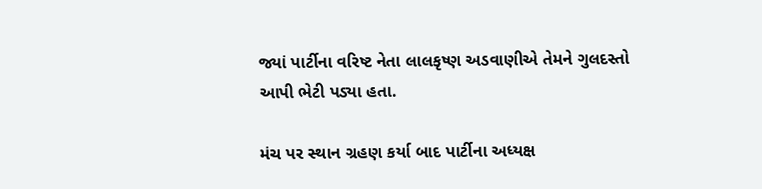જ્યાં પાર્ટીના વરિષ્ટ નેતા લાલકૃષ્ણ અડવાણીએ તેમને ગુલદસ્તો આપી ભેટી પડ્યા હતા.

મંચ પર સ્થાન ગ્રહણ કર્યા બાદ પાર્ટીના અધ્યક્ષ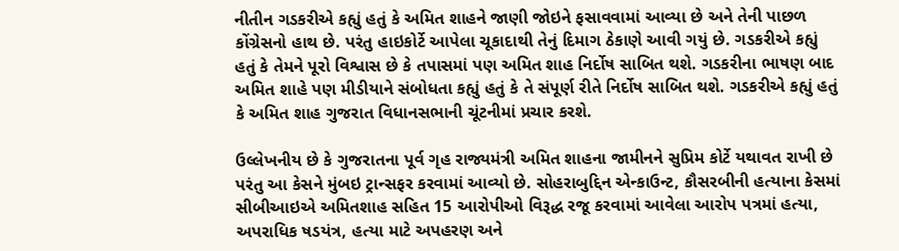નીતીન ગડકરીએ કહ્યું હતું કે અમિત શાહને જાણી જોઇને ફસાવવામાં આવ્યા છે અને તેની પાછળ કોંગ્રેસનો હાથ છે. પરંતુ હાઇકોર્ટે આપેલા ચૂકાદાથી તેનું દિમાગ ઠેકાણે આવી ગયું છે. ગડકરીએ કહ્યું હતું કે તેમને પૂરો વિશ્વાસ છે કે તપાસમાં પણ અમિત શાહ નિર્દોષ સાબિત થશે. ગડકરીના ભાષણ બાદ અમિત શાહે પણ મીડીયાને સંબોધતા કહ્યું હતું કે તે સંપૂર્ણ રીતે નિર્દોષ સાબિત થશે. ગડકરીએ કહ્યું હતું કે અમિત શાહ ગુજરાત વિધાનસભાની ચૂંટનીમાં પ્રચાર કરશે.

ઉલ્લેખનીય છે કે ગુજરાતના પૂર્વ ગૃહ રાજ્યમંત્રી અમિત શાહના જામીનને સુપ્રિમ કોર્ટે યથાવત રાખી છે પરંતુ આ કેસને મુંબઇ ટ્રાન્સફર કરવામાં આવ્યો છે. સોહરાબુદ્દિન એન્કાઉન્ટ, કૌસરબીની હત્યાના કેસમાં સીબીઆઇએ અમિતશાહ સહિત 15 આરોપીઓ વિરૂદ્ધ રજૂ કરવામાં આવેલા આરોપ પત્રમાં હત્યા, અપરાધિક ષડયંત્ર, હત્યા માટે અપહરણ અને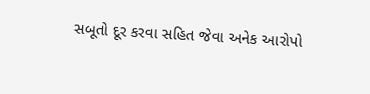સબૂતો દૂર કરવા સહિત જેવા અનેક આરોપો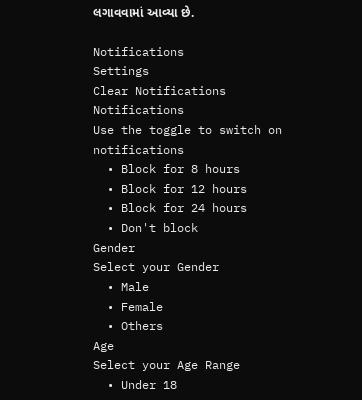લગાવવામાં આવ્યા છે.

Notifications
Settings
Clear Notifications
Notifications
Use the toggle to switch on notifications
  • Block for 8 hours
  • Block for 12 hours
  • Block for 24 hours
  • Don't block
Gender
Select your Gender
  • Male
  • Female
  • Others
Age
Select your Age Range
  • Under 18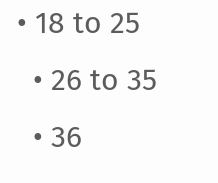• 18 to 25
  • 26 to 35
  • 36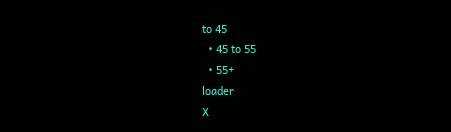to 45
  • 45 to 55
  • 55+
loader
X